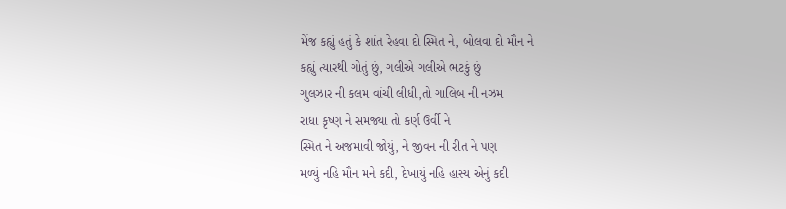મેંજ કહ્યું હતું કે શાંત રેહવા દો સ્મિત ને, બોલવા દો મૌન ને
કહ્યું ત્યારથી ગોતું છું, ગલીએ ગલીએ ભટકું છું
ગુલઝાર ની કલમ વાંચી લીધી,તો ગાલિબ ની નઝમ
રાધા કૃષ્ણ ને સમજ્યા તો કર્ણ ઉર્વી ને
સ્મિત ને અજમાવી જોયું, ને જીવન ની રીત ને પણ
મળ્યું નહિ મૌન મને કદી, દેખાયું નહિ હાસ્ય એનું કદી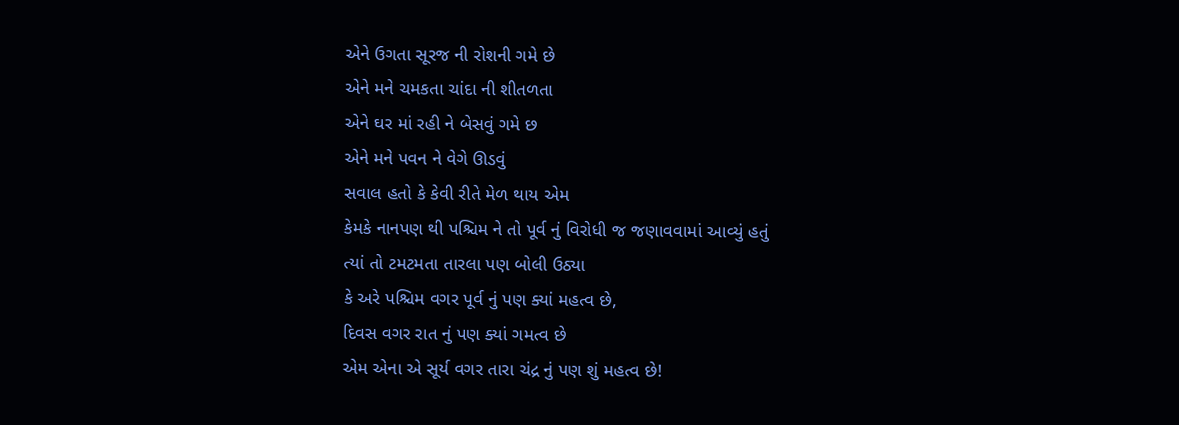એને ઉગતા સૂરજ ની રોશની ગમે છે
એને મને ચમકતા ચાંદા ની શીતળતા
એને ઘર માં રહી ને બેસવું ગમે છ
એને મને પવન ને વેગે ઊડવું
સવાલ હતો કે કેવી રીતે મેળ થાય એમ
કેમકે નાનપણ થી પશ્ચિમ ને તો પૂર્વ નું વિરોધી જ જણાવવામાં આવ્યું હતું
ત્યાં તો ટમટમતા તારલા પણ બોલી ઉઠ્યા
કે અરે પશ્ચિમ વગર પૂર્વ નું પણ ક્યાં મહત્વ છે,
દિવસ વગર રાત નું પણ ક્યાં ગમત્વ છે
એમ એના એ સૂર્ય વગર તારા ચંદ્ર નું પણ શું મહત્વ છે!